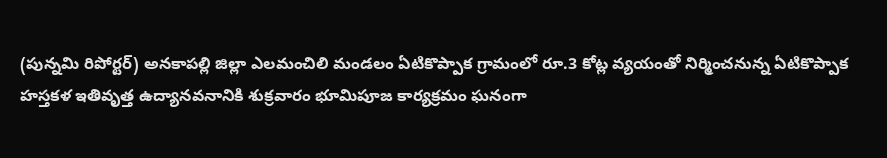(పున్నమి రిపోర్టర్) అనకాపల్లి జిల్లా ఎలమంచిలి మండలం ఏటికొప్పాక గ్రామంలో రూ.3 కోట్ల వ్యయంతో నిర్మించనున్న ఏటికొప్పాక హస్తకళ ఇతివృత్త ఉద్యానవనానికి శుక్రవారం భూమిపూజ కార్యక్రమం ఘనంగా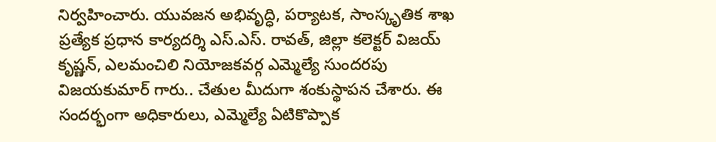నిర్వహించారు. యువజన అభివృద్ధి, పర్యాటక, సాంస్కృతిక శాఖ ప్రత్యేక ప్రధాన కార్యదర్శి ఎస్.ఎస్. రావత్, జిల్లా కలెక్టర్ విజయ్ కృష్ణన్, ఎలమంచిలి నియోజకవర్గ ఎమ్మెల్యే సుందరపు విజయకుమార్ గారు.. చేతుల మీదుగా శంకుస్థాపన చేశారు. ఈ సందర్భంగా అధికారులు, ఎమ్మెల్యే ఏటికొప్పాక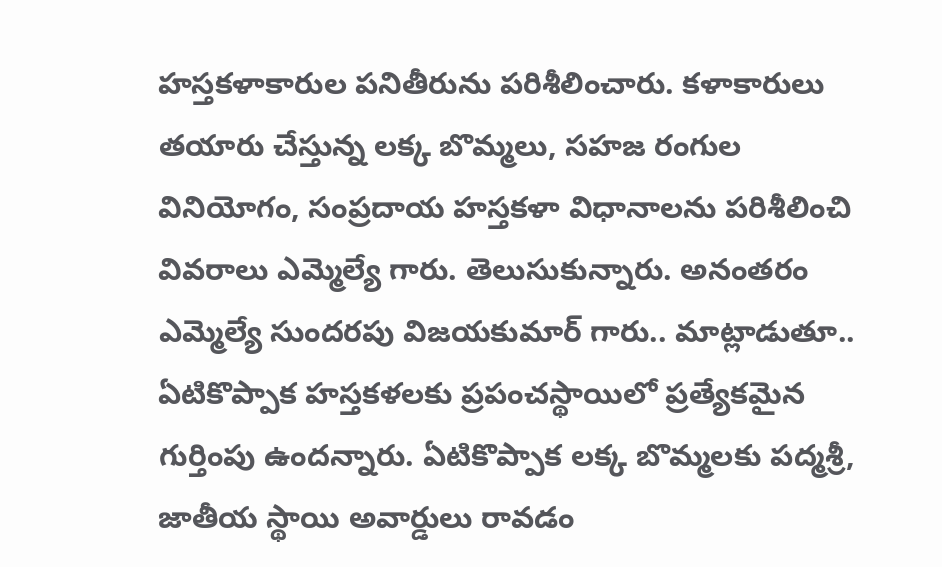హస్తకళాకారుల పనితీరును పరిశీలించారు. కళాకారులు తయారు చేస్తున్న లక్క బొమ్మలు, సహజ రంగుల వినియోగం, సంప్రదాయ హస్తకళా విధానాలను పరిశీలించి వివరాలు ఎమ్మెల్యే గారు. తెలుసుకున్నారు. అనంతరం ఎమ్మెల్యే సుందరపు విజయకుమార్ గారు.. మాట్లాడుతూ.. ఏటికొప్పాక హస్తకళలకు ప్రపంచస్థాయిలో ప్రత్యేకమైన గుర్తింపు ఉందన్నారు. ఏటికొప్పాక లక్క బొమ్మలకు పద్మశ్రీ, జాతీయ స్థాయి అవార్డులు రావడం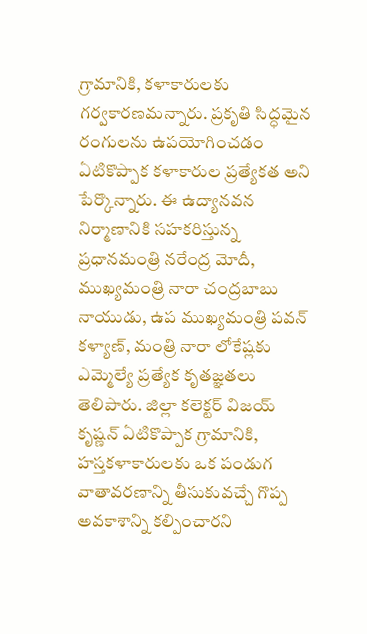గ్రామానికి, కళాకారులకు గర్వకారణమన్నారు. ప్రకృతి సిద్ధమైన రంగులను ఉపయోగించడం ఏటికొప్పాక కళాకారుల ప్రత్యేకత అని పేర్కొన్నారు. ఈ ఉద్యానవన నిర్మాణానికి సహకరిస్తున్న ప్రధానమంత్రి నరేంద్ర మోదీ, ముఖ్యమంత్రి నారా చంద్రబాబు నాయుడు, ఉప ముఖ్యమంత్రి పవన్ కళ్యాణ్, మంత్రి నారా లోకేష్లకు ఎమ్మెల్యే ప్రత్యేక కృతజ్ఞతలు తెలిపారు. జిల్లా కలెక్టర్ విజయ్ కృష్ణన్ ఏటికొప్పాక గ్రామానికి, హస్తకళాకారులకు ఒక పండుగ వాతావరణాన్ని తీసుకువచ్చే గొప్ప అవకాశాన్ని కల్పించారని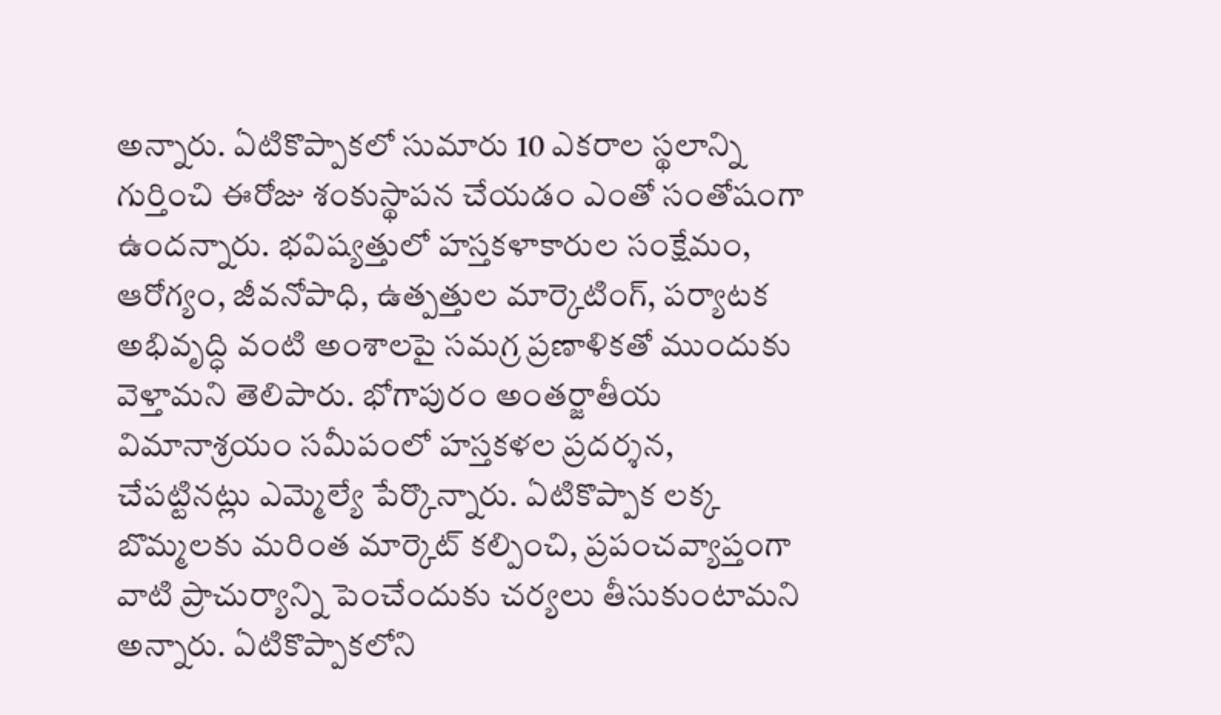అన్నారు. ఏటికొప్పాకలో సుమారు 10 ఎకరాల స్థలాన్ని గుర్తించి ఈరోజు శంకుస్థాపన చేయడం ఎంతో సంతోషంగా ఉందన్నారు. భవిష్యత్తులో హస్తకళాకారుల సంక్షేమం, ఆరోగ్యం, జీవనోపాధి, ఉత్పత్తుల మార్కెటింగ్, పర్యాటక అభివృద్ధి వంటి అంశాలపై సమగ్ర ప్రణాళికతో ముందుకు వెళ్తామని తెలిపారు. భోగాపురం అంతర్జాతీయ విమానాశ్రయం సమీపంలో హస్తకళల ప్రదర్శన, చేపట్టినట్లు ఎమ్మెల్యే పేర్కొన్నారు. ఏటికొప్పాక లక్క బొమ్మలకు మరింత మార్కెట్ కల్పించి, ప్రపంచవ్యాప్తంగా వాటి ప్రాచుర్యాన్ని పెంచేందుకు చర్యలు తీసుకుంటామని అన్నారు. ఏటికొప్పాకలోని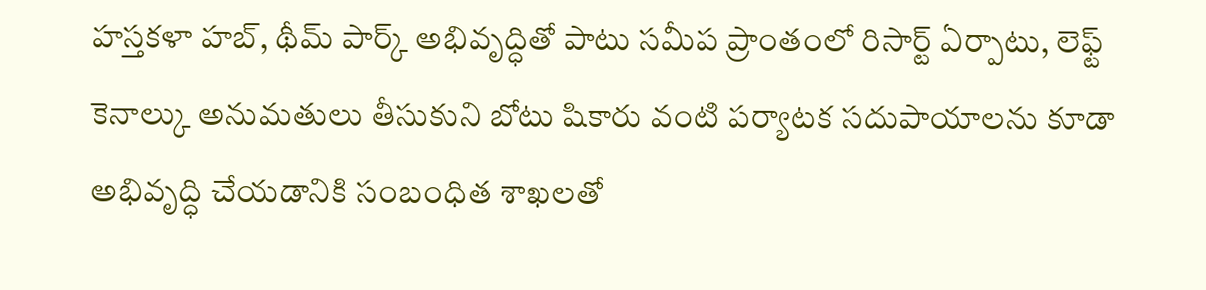హస్తకళా హబ్, థీమ్ పార్క్ అభివృద్ధితో పాటు సమీప ప్రాంతంలో రిసార్ట్ ఏర్పాటు, లెఫ్ట్ కెనాల్కు అనుమతులు తీసుకుని బోటు షికారు వంటి పర్యాటక సదుపాయాలను కూడా అభివృద్ధి చేయడానికి సంబంధిత శాఖలతో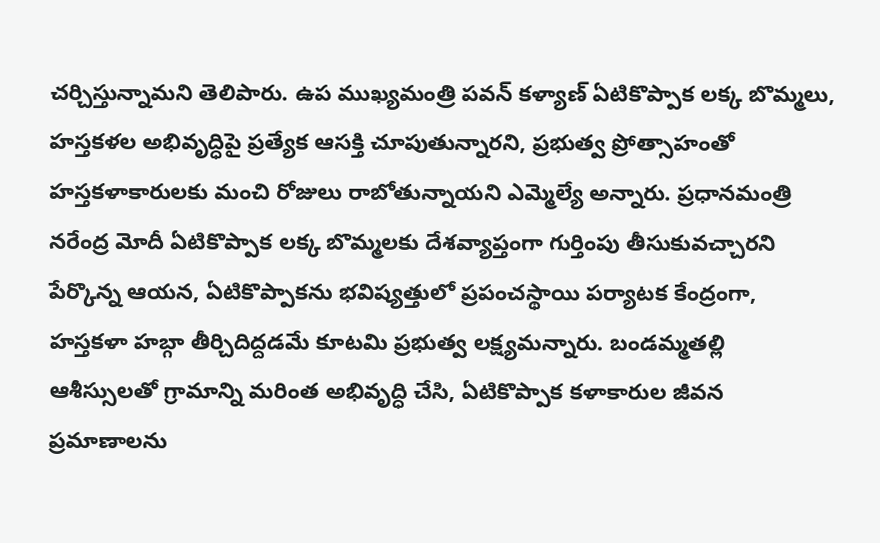చర్చిస్తున్నామని తెలిపారు. ఉప ముఖ్యమంత్రి పవన్ కళ్యాణ్ ఏటికొప్పాక లక్క బొమ్మలు, హస్తకళల అభివృద్ధిపై ప్రత్యేక ఆసక్తి చూపుతున్నారని, ప్రభుత్వ ప్రోత్సాహంతో హస్తకళాకారులకు మంచి రోజులు రాబోతున్నాయని ఎమ్మెల్యే అన్నారు. ప్రధానమంత్రి నరేంద్ర మోదీ ఏటికొప్పాక లక్క బొమ్మలకు దేశవ్యాప్తంగా గుర్తింపు తీసుకువచ్చారని పేర్కొన్న ఆయన, ఏటికొప్పాకను భవిష్యత్తులో ప్రపంచస్థాయి పర్యాటక కేంద్రంగా, హస్తకళా హబ్గా తీర్చిదిద్దడమే కూటమి ప్రభుత్వ లక్ష్యమన్నారు. బండమ్మతల్లి ఆశీస్సులతో గ్రామాన్ని మరింత అభివృద్ధి చేసి, ఏటికొప్పాక కళాకారుల జీవన ప్రమాణాలను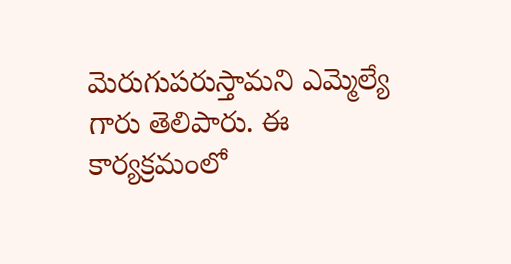మెరుగుపరుస్తామని ఎమ్మెల్యే గారు తెలిపారు. ఈ కార్యక్రమంలో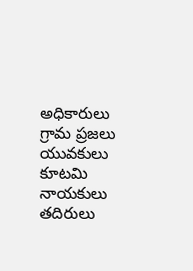అధికారులు గ్రామ ప్రజలు యువకులు కూటమి నాయకులు తదిరులు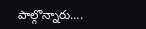పాల్గొన్నారు….